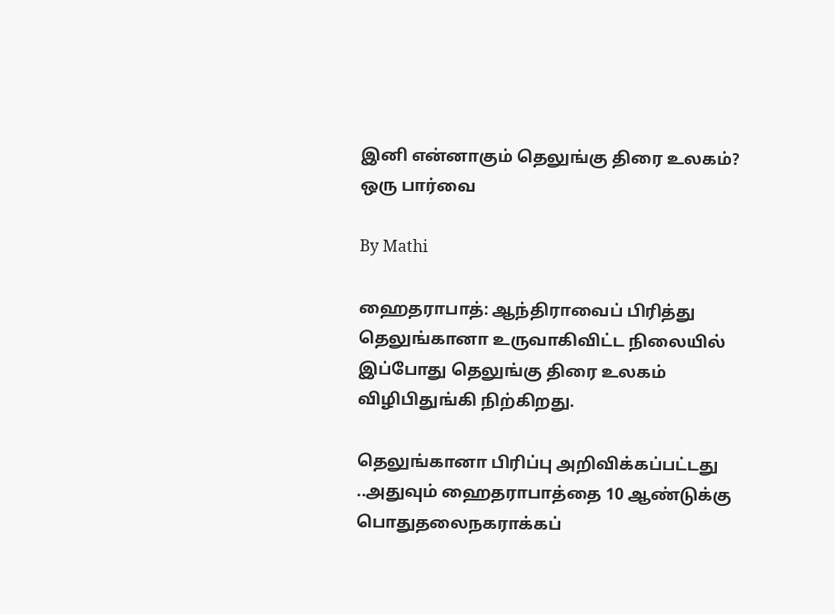இனி என்னாகும் தெலுங்கு திரை உலகம்? ஒரு பார்வை

By Mathi

ஹைதராபாத்: ஆந்திராவைப் பிரித்து தெலுங்கானா உருவாகிவிட்ட நிலையில் இப்போது தெலுங்கு திரை உலகம் விழிபிதுங்கி நிற்கிறது.

தெலுங்கானா பிரிப்பு அறிவிக்கப்பட்டது ..அதுவும் ஹைதராபாத்தை 10 ஆண்டுக்கு பொதுதலைநகராக்கப்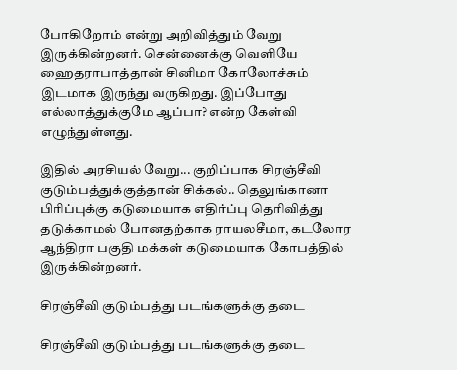போகிறோம் என்று அறிவித்தும் வேறு இருக்கின்றனர். சென்னைக்கு வெளியே ஹைதராபாத்தான் சினிமா கோலோச்சும் இடமாக இருந்து வருகிறது. இப்போது எல்லாத்துக்குமே ஆப்பா? என்ற கேள்வி எழுந்துள்ளது.

இதில் அரசியல் வேறு... குறிப்பாக சிரஞ்சீவி குடும்பத்துக்குத்தான் சிக்கல்.. தெலுங்கானா பிரிப்புக்கு கடுமையாக எதிர்ப்பு தெரிவித்து தடுக்காமல் போனதற்காக ராயலசீமா, கடலோர ஆந்திரா பகுதி மக்கள் கடுமையாக கோபத்தில் இருக்கின்றனர்.

சிரஞ்சீவி குடும்பத்து படங்களுக்கு தடை

சிரஞ்சீவி குடும்பத்து படங்களுக்கு தடை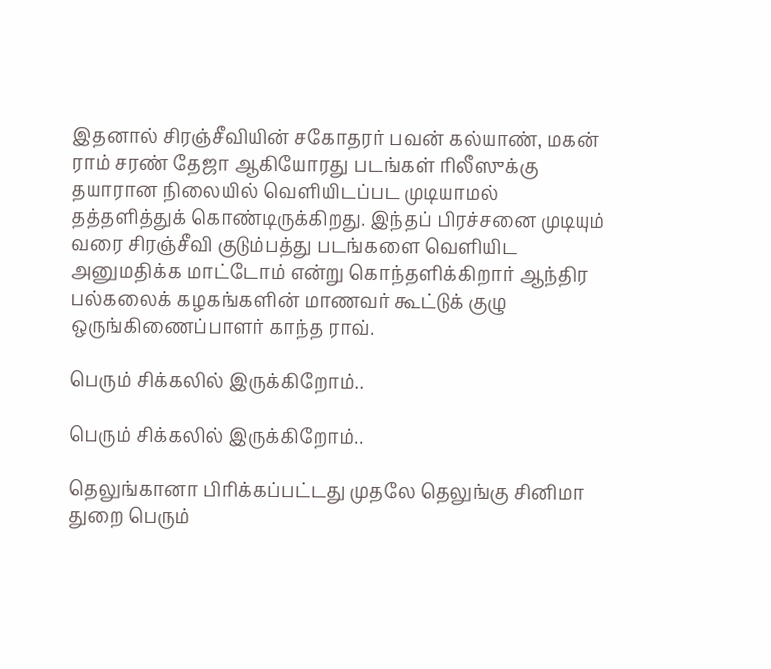இதனால் சிரஞ்சீவியின் சகோதரர் பவன் கல்யாண், மகன் ராம் சரண் தேஜா ஆகியோரது படங்கள் ரிலீஸுக்கு தயாரான நிலையில் வெளியிடப்பட முடியாமல் தத்தளித்துக் கொண்டிருக்கிறது. இந்தப் பிரச்சனை முடியும் வரை சிரஞ்சீவி குடும்பத்து படங்களை வெளியிட அனுமதிக்க மாட்டோம் என்று கொந்தளிக்கிறார் ஆந்திர பல்கலைக் கழகங்களின் மாணவர் கூட்டுக் குழு ஒருங்கிணைப்பாளர் காந்த ராவ்.

பெரும் சிக்கலில் இருக்கிறோம்..

பெரும் சிக்கலில் இருக்கிறோம்..

தெலுங்கானா பிரிக்கப்பட்டது முதலே தெலுங்கு சினிமா துறை பெரும்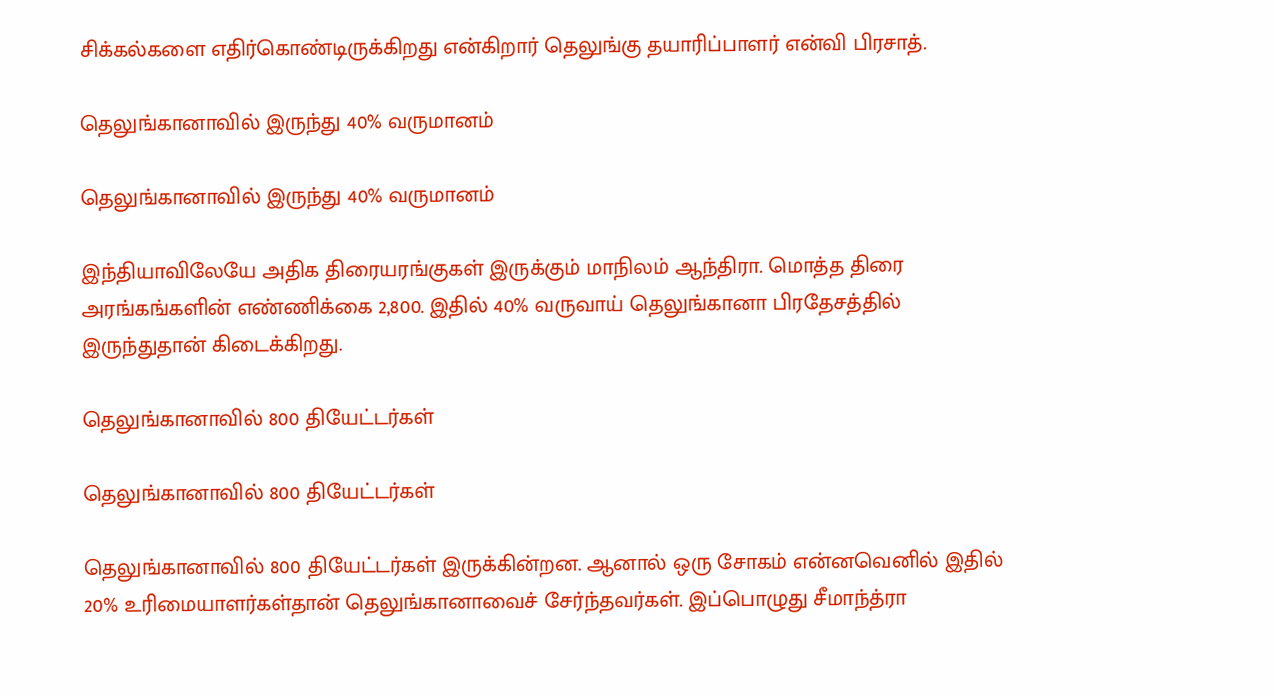சிக்கல்களை எதிர்கொண்டிருக்கிறது என்கிறார் தெலுங்கு தயாரிப்பாளர் என்வி பிரசாத்.

தெலுங்கானாவில் இருந்து 40% வருமானம்

தெலுங்கானாவில் இருந்து 40% வருமானம்

இந்தியாவிலேயே அதிக திரையரங்குகள் இருக்கும் மாநிலம் ஆந்திரா. மொத்த திரை அரங்கங்களின் எண்ணிக்கை 2,800. இதில் 40% வருவாய் தெலுங்கானா பிரதேசத்தில் இருந்துதான் கிடைக்கிறது.

தெலுங்கானாவில் 800 தியேட்டர்கள்

தெலுங்கானாவில் 800 தியேட்டர்கள்

தெலுங்கானாவில் 800 தியேட்டர்கள் இருக்கின்றன. ஆனால் ஒரு சோகம் என்னவெனில் இதில் 20% உரிமையாளர்கள்தான் தெலுங்கானாவைச் சேர்ந்தவர்கள். இப்பொழுது சீமாந்த்ரா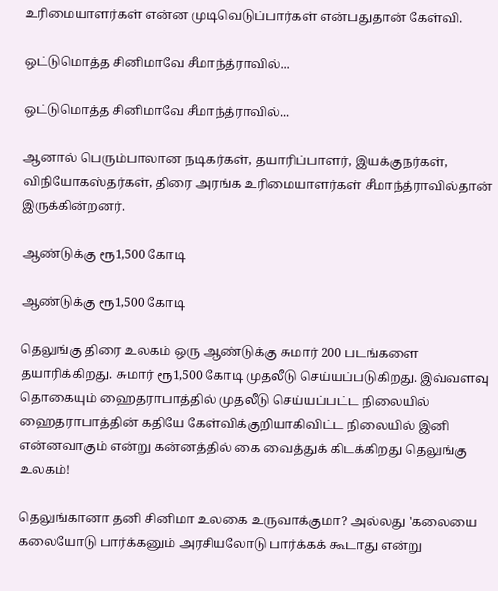உரிமையாளர்கள் என்ன முடிவெடுப்பார்கள் என்பதுதான் கேள்வி.

ஒட்டுமொத்த சினிமாவே சீமாந்த்ராவில்...

ஒட்டுமொத்த சினிமாவே சீமாந்த்ராவில்...

ஆனால் பெரும்பாலான நடிகர்கள், தயாரிப்பாளர், இயக்குநர்கள், விநியோகஸ்தர்கள், திரை அரங்க உரிமையாளர்கள் சீமாந்த்ராவில்தான் இருக்கின்றனர்.

ஆண்டுக்கு ரூ1,500 கோடி

ஆண்டுக்கு ரூ1,500 கோடி

தெலுங்கு திரை உலகம் ஒரு ஆண்டுக்கு சுமார் 200 படங்களை தயாரிக்கிறது. சுமார் ரூ1,500 கோடி முதலீடு செய்யப்படுகிறது. இவ்வளவு தொகையும் ஹைதராபாத்தில் முதலீடு செய்யப்பட்ட நிலையில் ஹைதராபாத்தின் கதியே கேள்விக்குறியாகிவிட்ட நிலையில் இனி என்னவாகும் என்று கன்னத்தில் கை வைத்துக் கிடக்கிறது தெலுங்கு உலகம்!

தெலுங்கானா தனி சினிமா உலகை உருவாக்குமா? அல்லது 'கலையை கலையோடு பார்க்கனும் அரசியலோடு பார்க்கக் கூடாது என்று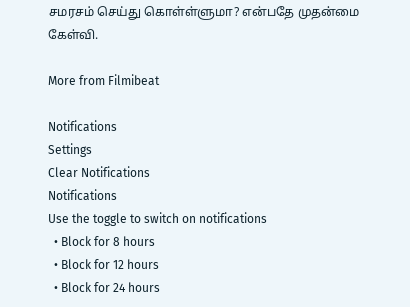சமரசம் செய்து கொள்ள்ளுமா? என்பதே முதன்மை கேள்வி.

More from Filmibeat

Notifications
Settings
Clear Notifications
Notifications
Use the toggle to switch on notifications
  • Block for 8 hours
  • Block for 12 hours
  • Block for 24 hours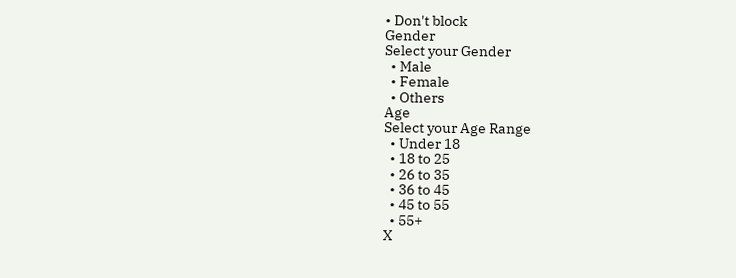• Don't block
Gender
Select your Gender
  • Male
  • Female
  • Others
Age
Select your Age Range
  • Under 18
  • 18 to 25
  • 26 to 35
  • 36 to 45
  • 45 to 55
  • 55+
X